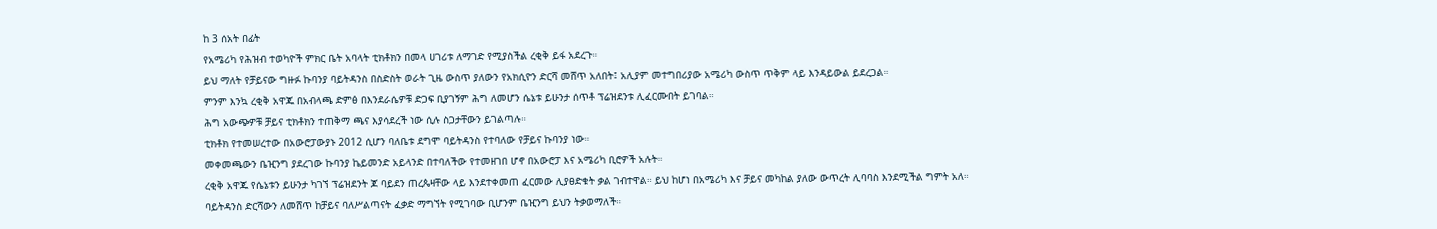ከ 3 ሰአት በፊት
የአሜሪካ የሕዝብ ተወካዮች ምክር ቤት አባላት ቲክቶክን በመላ ሀገሪቱ ለማገድ የሚያስችል ረቂቅ ይፋ አደረጉ።
ይህ ማለት የቻይናው ግዙፉ ኩባንያ ባይትዳንስ በስድስት ወራት ጊዜ ውስጥ ያለውን የአክሲዮን ድርሻ መሸጥ አለበት፤ አሊያም መተግበሪያው አሜሪካ ውስጥ ጥቅም ላይ እንዳይውል ይደረጋል።
ምንም እንኳ ረቂቅ አዋጁ በአብላጫ ድምፅ በእንደራሴዎቹ ድጋፍ ቢያገኝም ሕግ ለመሆን ሴኔቱ ይሁንታ ሰጥቶ ፕሬዝደንቱ ሊፈርሙበት ይገባል።
ሕግ አውጭዎቹ ቻይና ቲክቶክን ተጠቅማ ጫና እያሳደረች ነው ሲሉ ስጋታቸውን ይገልጣሉ።
ቲክቶክ የተመሠረተው በአውሮፓውያኑ 2012 ሲሆን ባለቤቱ ደግሞ ባይትዳንስ የተባለው የቻይና ኩባንያ ነው።
መቀመጫውን ቤዢንግ ያደረገው ኩባንያ ኬይመንድ አይላንድ በተባለችው የተመዘገበ ሆኖ በአውሮፓ እና አሜሪካ ቢሮዎች አሉት።
ረቂቅ አዋጁ የሴኔቱን ይሁንታ ካገኘ ፕሬዝደንት ጆ ባይደን ጠረጴዛቸው ላይ እንደተቀመጠ ፈርመው ሊያፀድቁት ቃል ገብተዋል። ይህ ከሆነ በአሜሪካ እና ቻይና መካከል ያለው ውጥረት ሊባባስ እንደሚችል ግምት አለ።
ባይትዳንስ ድርሻውን ለመሸጥ ከቻይና ባለሥልጣናት ፈቃድ ማግኘት የሚገባው ቢሆንም ቤዢንግ ይህን ትቃወማለች።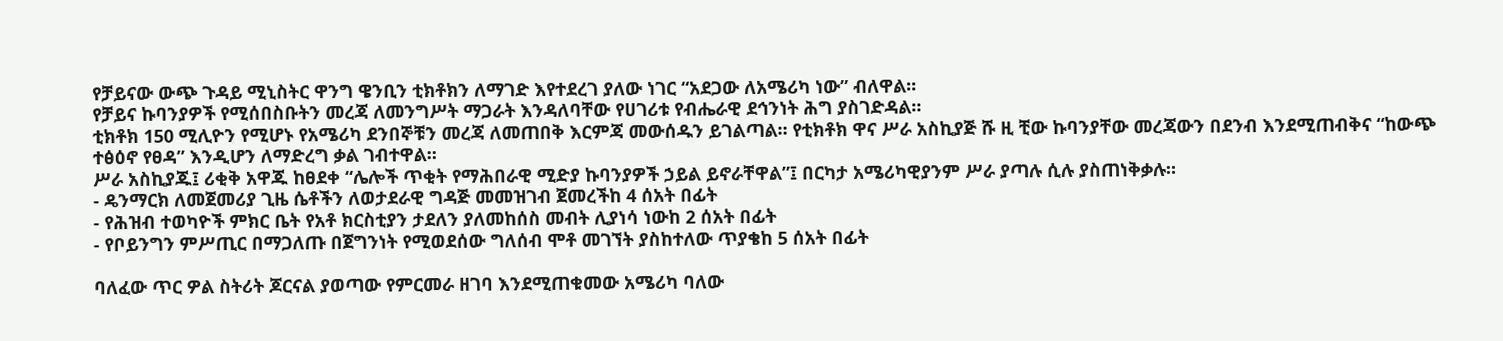የቻይናው ውጭ ጉዳይ ሚኒስትር ዋንግ ዌንቢን ቲክቶክን ለማገድ እየተደረገ ያለው ነገር “አደጋው ለአሜሪካ ነው” ብለዋል።
የቻይና ኩባንያዎች የሚሰበስቡትን መረጃ ለመንግሥት ማጋራት እንዳለባቸው የሀገሪቱ የብሔራዊ ደኅንነት ሕግ ያስገድዳል።
ቲክቶክ 150 ሚሊዮን የሚሆኑ የአሜሪካ ደንበኞቹን መረጃ ለመጠበቅ እርምጃ መውሰዱን ይገልጣል። የቲክቶክ ዋና ሥራ አስኪያጅ ሹ ዚ ቺው ኩባንያቸው መረጃውን በደንብ እንደሚጠብቅና “ከውጭ ተፅዕኖ የፀዳ” እንዲሆን ለማድረግ ቃል ገብተዋል።
ሥራ አስኪያጁ፤ ሪቂቅ አዋጁ ከፀደቀ “ሌሎች ጥቂት የማሕበራዊ ሚድያ ኩባንያዎች ኃይል ይኖራቸዋል”፤ በርካታ አሜሪካዊያንም ሥራ ያጣሉ ሲሉ ያስጠነቅቃሉ።
- ዴንማርክ ለመጀመሪያ ጊዜ ሴቶችን ለወታደራዊ ግዳጅ መመዝገብ ጀመረችከ 4 ሰአት በፊት
- የሕዝብ ተወካዮች ምክር ቤት የአቶ ክርስቲያን ታደለን ያለመከሰስ መብት ሊያነሳ ነውከ 2 ሰአት በፊት
- የቦይንግን ምሥጢር በማጋለጡ በጀግንነት የሚወደሰው ግለሰብ ሞቶ መገኘት ያስከተለው ጥያቄከ 5 ሰአት በፊት

ባለፈው ጥር ዎል ስትሪት ጆርናል ያወጣው የምርመራ ዘገባ እንደሚጠቁመው አሜሪካ ባለው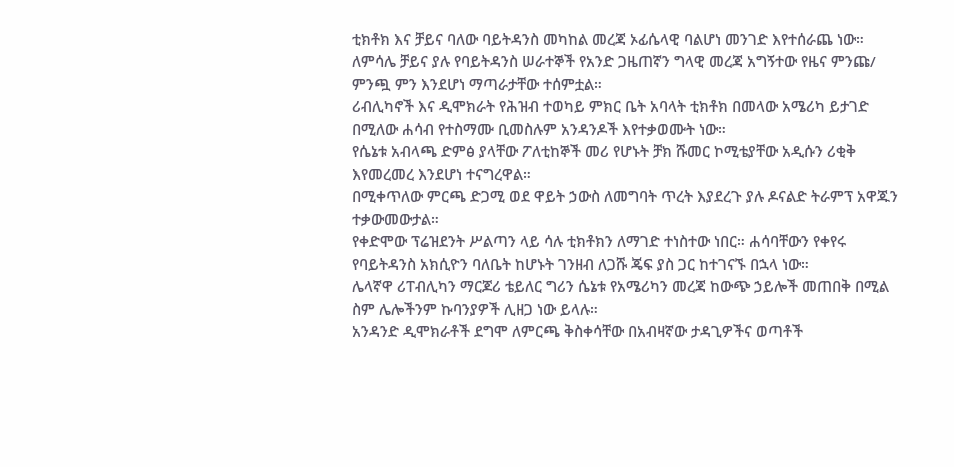ቲክቶክ እና ቻይና ባለው ባይትዳንስ መካከል መረጃ ኦፊሴላዊ ባልሆነ መንገድ እየተሰራጨ ነው።
ለምሳሌ ቻይና ያሉ የባይትዳንስ ሠራተኞች የአንድ ጋዜጠኛን ግላዊ መረጃ አግኝተው የዜና ምንጩ/ ምንጯ ምን እንደሆነ ማጣራታቸው ተሰምቷል።
ሪብሊካኖች እና ዲሞክራት የሕዝብ ተወካይ ምክር ቤት አባላት ቲክቶክ በመላው አሜሪካ ይታገድ በሚለው ሐሳብ የተስማሙ ቢመስሉም አንዳንዶች እየተቃወሙት ነው።
የሴኔቱ አብላጫ ድምፅ ያላቸው ፖለቲከኞች መሪ የሆኑት ቻክ ሹመር ኮሚቴያቸው አዲሱን ሪቂቅ እየመረመረ እንደሆነ ተናግረዋል።
በሚቀጥለው ምርጫ ድጋሚ ወደ ዋይት ኃውስ ለመግባት ጥረት እያደረጉ ያሉ ዶናልድ ትራምፕ አዋጁን ተቃውመውታል።
የቀድሞው ፕሬዝደንት ሥልጣን ላይ ሳሉ ቲክቶክን ለማገድ ተነስተው ነበር። ሐሳባቸውን የቀየሩ የባይትዳንስ አክሲዮን ባለቤት ከሆኑት ገንዘብ ለጋሹ ጄፍ ያስ ጋር ከተገናኙ በኋላ ነው።
ሌላኛዋ ሪፐብሊካን ማርጆሪ ቴይለር ግሪን ሴኔቱ የአሜሪካን መረጃ ከውጭ ኃይሎች መጠበቅ በሚል ስም ሌሎችንም ኩባንያዎች ሊዘጋ ነው ይላሉ።
አንዳንድ ዲሞክራቶች ደግሞ ለምርጫ ቅስቀሳቸው በአብዛኛው ታዳጊዎችና ወጣቶች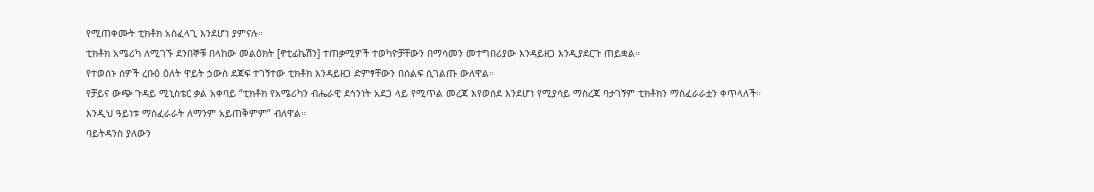የሚጠቀሙት ቲክቶክ አስፈላጊ እንደሆነ ያምናሉ።
ቲክቶክ አሜሪካ ለሚገኙ ደንበኞቹ በላከው መልዕክት [ኖቲፊኬሽን] ተጠቃሚዎች ተወካዮቻቸውን በማሳመን መተግበሪያው እንዳይዘጋ እንዲያደርጉ ጠይቋል።
የተወሰኑ ሰዎች ረቡዕ ዕለት ዋይት ኃውስ ደጃፍ ተገኝተው ቲክቶክ እንዳይዘጋ ድምፃቸውን በሰልፍ ሲገልጡ ውለዋል።
የቻይና ውጭ ጉዳይ ሚኒስቴር ቃል አቀባይ “ቲክቶክ የአሜሪካን ብሔራዊ ደኅንነት አደጋ ላይ የሚጥል መረጃ እየወሰደ እንደሆነ የሚያሳይ ማስረጃ ባታገኝም ቲክቶክን ማስፈራራቷን ቀጥላለች። እንዲህ ዓይነቱ ማስፈራራት ለማንም አይጠቅምም” ብለዋል።
ባይትዳንስ ያለውን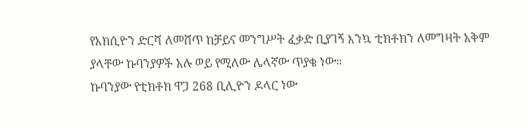የአክሲዮን ድርሻ ለመሸጥ ከቻይና መንግሥት ፈቃድ ቢያገኝ እንኳ ቲክቶክን ለመግዛት አቅም ያላቸው ኩባንያዎች አሉ ወይ የሚለው ሌላኛው ጥያቄ ነው።
ኩባንያው የቲክቶክ ዋጋ 268 ቢሊዮን ዶላር ነው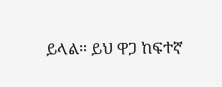ይላል። ይህ ዋጋ ከፍተኛ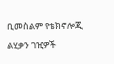ቢመስልም የቴክኖሎጂ ልሂቃን ገዢዎች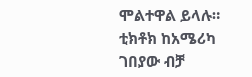ሞልተዋል ይላሉ።
ቲክቶክ ከአሜሪካ ገበያው ብቻ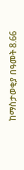ከማስታወቂያ በዓመት 8.66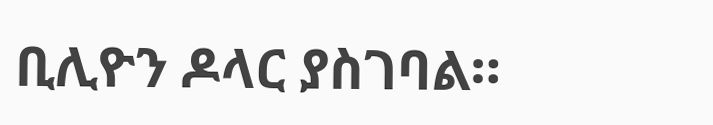ቢሊዮን ዶላር ያስገባል።